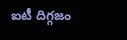ఐటీ దిగ్గజం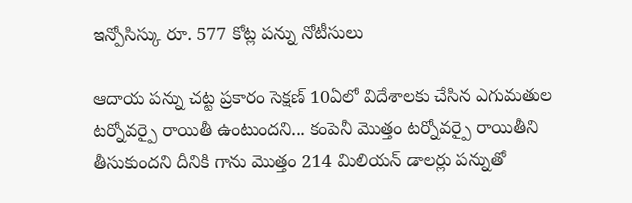ఇన్పోసిస్కు రూ. 577 కోట్ల పన్ను నోటీసులు

ఆదాయ పన్ను చట్ట ప్రకారం సెక్షణ్ 10ఏలో విదేశాలకు చేసిన ఎగుమతుల టర్నోవర్పై రాయితీ ఉంటుందని... కంపెనీ మొత్తం టర్నోవర్పై రాయితీని తీసుకుందని దీనికి గాను మొత్తం 214 మిలియన్ డాలర్లు పన్నుతో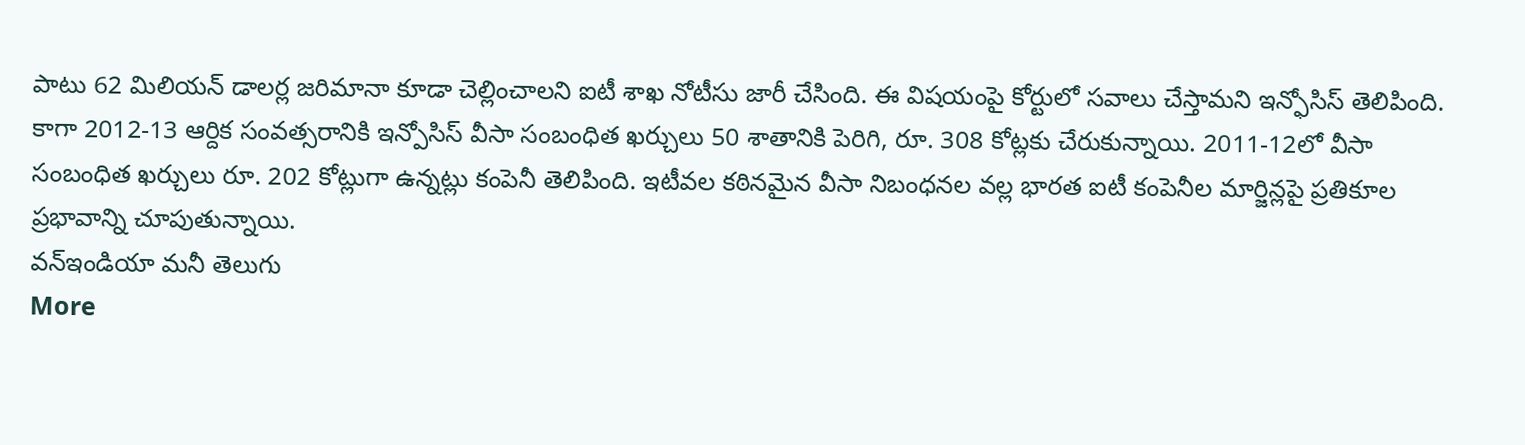పాటు 62 మిలియన్ డాలర్ల జరిమానా కూడా చెల్లించాలని ఐటీ శాఖ నోటీసు జారీ చేసింది. ఈ విషయంపై కోర్టులో సవాలు చేస్తామని ఇన్ఫోసిస్ తెలిపింది. కాగా 2012-13 ఆర్దిక సంవత్సరానికి ఇన్పోసిస్ వీసా సంబంధిత ఖర్చులు 50 శాతానికి పెరిగి, రూ. 308 కోట్లకు చేరుకున్నాయి. 2011-12లో వీసా సంబంధిత ఖర్చులు రూ. 202 కోట్లుగా ఉన్నట్లు కంపెనీ తెలిపింది. ఇటీవల కఠినమైన వీసా నిబంధనల వల్ల భారత ఐటీ కంపెనీల మార్జిన్లపై ప్రతికూల ప్రభావాన్ని చూపుతున్నాయి.
వన్ఇండియా మనీ తెలుగు
More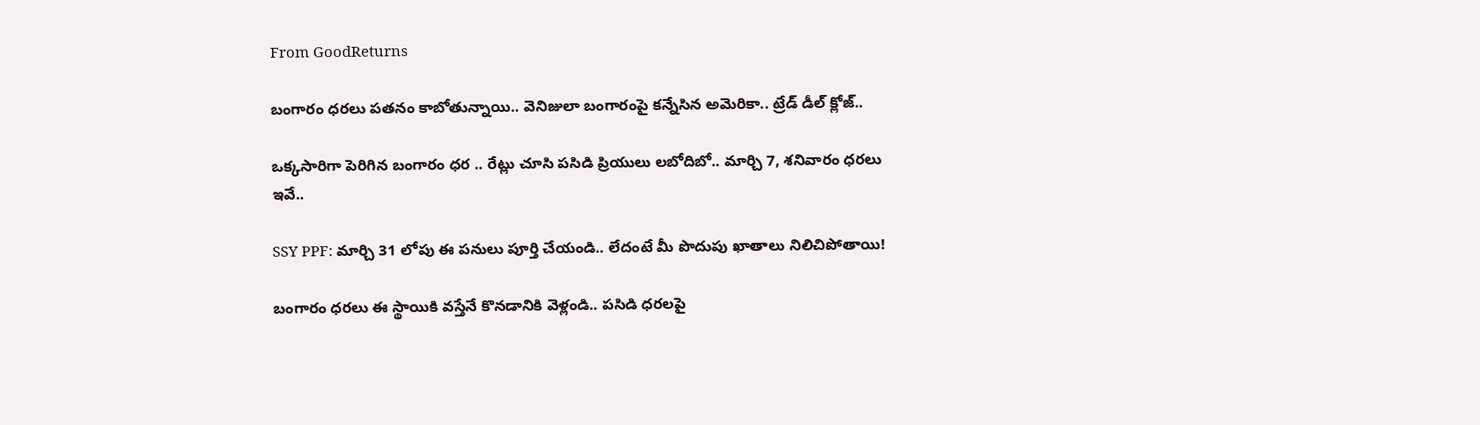From GoodReturns

బంగారం ధరలు పతనం కాబోతున్నాయి.. వెనిజులా బంగారంపై కన్నేసిన అమెరికా.. ట్రేడ్ డీల్ క్లోజ్..

ఒక్కసారిగా పెరిగిన బంగారం ధర .. రేట్లు చూసి పసిడి ప్రియులు లబోదిబో.. మార్చి 7, శనివారం ధరలు ఇవే..

SSY PPF: మార్చి 31 లోపు ఈ పనులు పూర్తి చేయండి.. లేదంటే మీ పొదుపు ఖాతాలు నిలిచిపోతాయి!

బంగారం ధరలు ఈ స్థాయికి వస్తేనే కొనడానికి వెళ్లండి.. పసిడి ధరలపై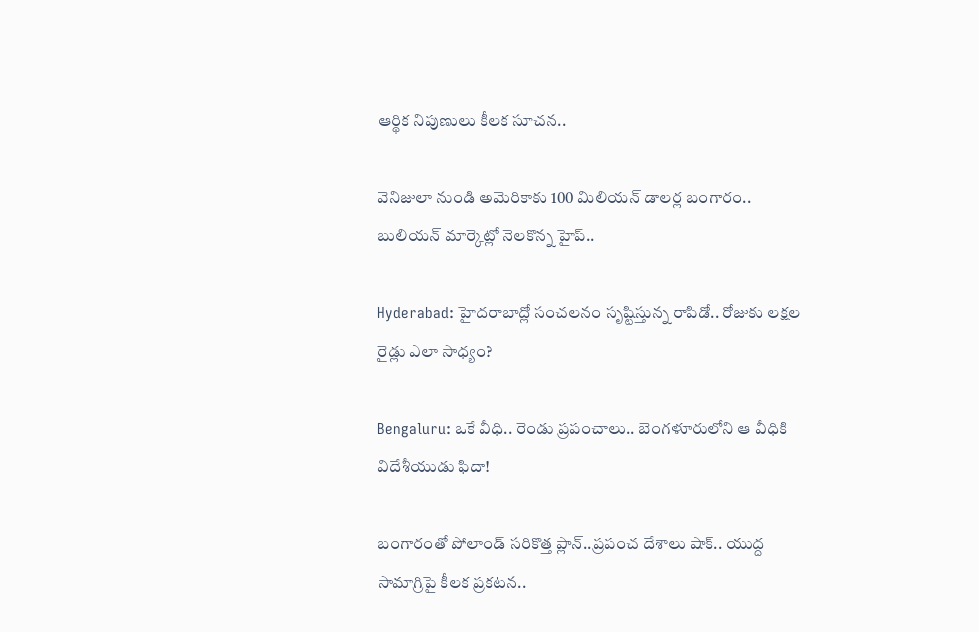ఆర్థిక నిపుణులు కీలక సూచన..

వెనిజులా నుండి అమెరికాకు 100 మిలియన్ డాలర్ల బంగారం.. బులియన్ మార్కెట్లో నెలకొన్న హైప్..

Hyderabad: హైదరాబాద్లో సంచలనం సృష్టిస్తున్న రాపిడో.. రోజుకు లక్షల రైడ్లు ఎలా సాధ్యం?

Bengaluru: ఒకే వీధి.. రెండు ప్రపంచాలు.. బెంగళూరులోని ఆ వీధికి విదేశీయుడు ఫిదా!

బంగారంతో పోలాండ్ సరికొత్త ప్లాన్..ప్రపంచ దేశాలు షాక్.. యుద్ద సామాగ్రిపై కీలక ప్రకటన..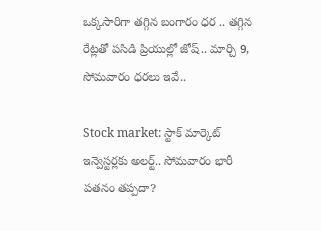ఒక్కసారిగా తగ్గిన బంగారం ధర .. తగ్గిన రేట్లతో పసిడి ప్రియుల్లో జోష్.. మార్చి 9, సోమవారం ధరలు ఇవే..

Stock market: స్టాక్ మార్కెట్ ఇన్వెస్టర్లకు అలర్ట్.. సోమవారం భారీ పతనం తప్పదా?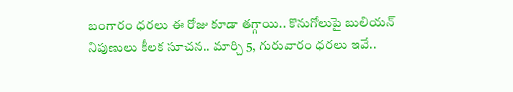బంగారం ధరలు ఈ రోజు కూడా తగ్గాయి.. కొనుగోలుపై బులియన్ నిపుణులు కీలక సూచన.. మార్చి 5, గురువారం ధరలు ఇవే..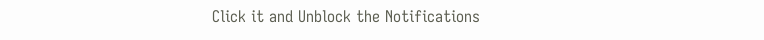Click it and Unblock the Notifications